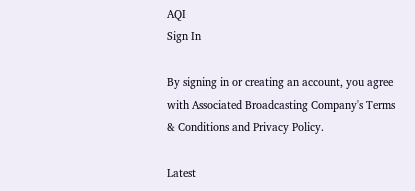AQI
Sign In

By signing in or creating an account, you agree with Associated Broadcasting Company's Terms & Conditions and Privacy Policy.

Latest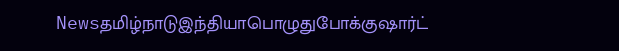Newsதமிழ்நாடுஇந்தியாபொழுதுபோக்குஷார்ட்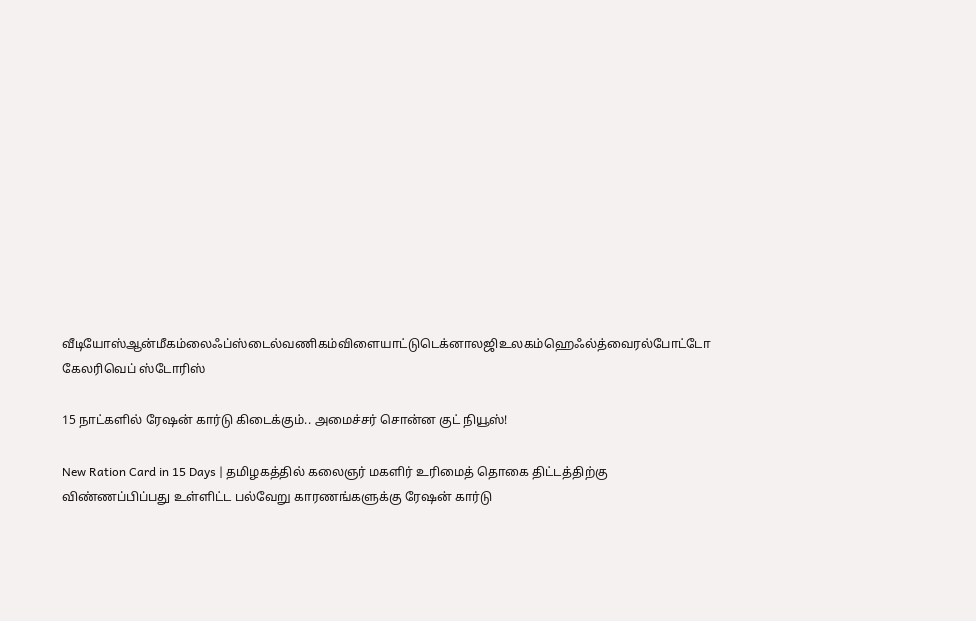வீடியோஸ்ஆன்மீகம்லைஃப்ஸ்டைல்வணிகம்விளையாட்டுடெக்னாலஜிஉலகம்ஹெஃல்த்வைரல்போட்டோ கேலரிவெப் ஸ்டோரிஸ்

15 நாட்களில் ரேஷன் கார்டு கிடைக்கும்.. அமைச்சர் சொன்ன குட் நியூஸ்!

New Ration Card in 15 Days | தமிழகத்தில் கலைஞர் மகளிர் உரிமைத் தொகை திட்டத்திற்கு விண்ணப்பிப்பது உள்ளிட்ட பல்வேறு காரணங்களுக்கு ரேஷன் கார்டு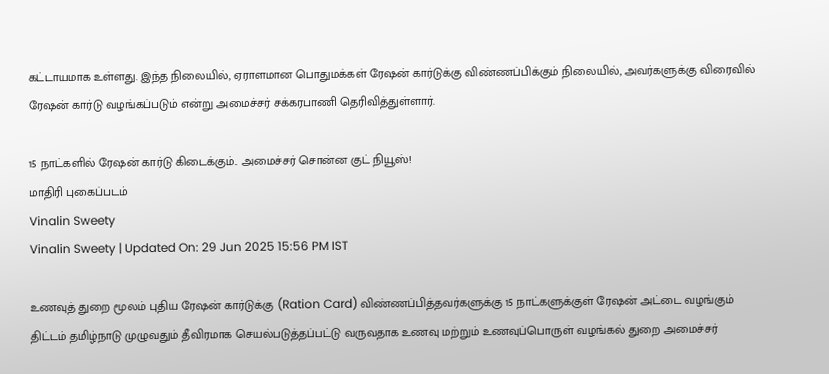கட்டாயமாக உள்ளது. இந்த நிலையில், ஏராளமான பொதுமக்கள் ரேஷன் கார்டுக்கு விண்ணப்பிக்கும் நிலையில், அவர்களுக்கு விரைவில் ரேஷன் கார்டு வழங்கப்படும் என்று அமைச்சர் சக்கரபாணி தெரிவித்துள்ளார்.

15 நாட்களில் ரேஷன் கார்டு கிடைக்கும்.. அமைச்சர் சொன்ன குட் நியூஸ்!
மாதிரி புகைப்படம்
Vinalin Sweety
Vinalin Sweety | Updated On: 29 Jun 2025 15:56 PM IST

உணவுத் துறை மூலம் புதிய ரேஷன் கார்டுக்கு (Ration Card) விண்ணப்பித்தவர்களுக்கு 15 நாட்களுக்குள் ரேஷன் அட்டை வழங்கும் திட்டம் தமிழ்நாடு முழுவதும் தீவிரமாக செயல்படுத்தப்பட்டு வருவதாக உணவு மற்றும் உணவுப்பொருள் வழங்கல் துறை அமைச்சர்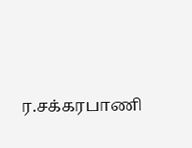ர.சக்கரபாணி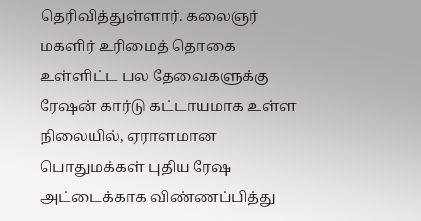தெரிவித்துள்ளார். கலைஞர் மகளிர் உரிமைத் தொகை உள்ளிட்ட பல தேவைகளுக்கு ரேஷன் கார்டு கட்டாயமாக உள்ள நிலையில், ஏராளமான பொதுமக்கள் புதிய ரேஷ அட்டைக்காக விண்ணப்பித்து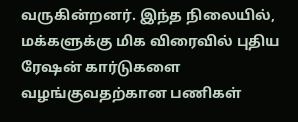வருகின்றனர். இந்த நிலையில், மக்களுக்கு மிக விரைவில் புதிய ரேஷன் கார்டுகளை வழங்குவதற்கான பணிகள்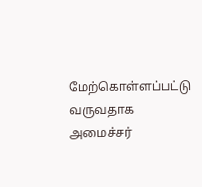மேற்கொள்ளப்பட்டு வருவதாக அமைச்சர்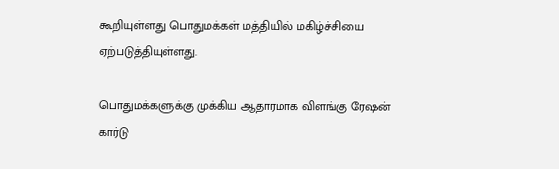கூறியுள்ளது பொதுமக்கள் மத்தியில் மகிழ்ச்சியை ஏற்படுத்தியுள்ளது.

பொதுமக்களுக்கு முக்கிய ஆதாரமாக விளங்கு ரேஷன் கார்டு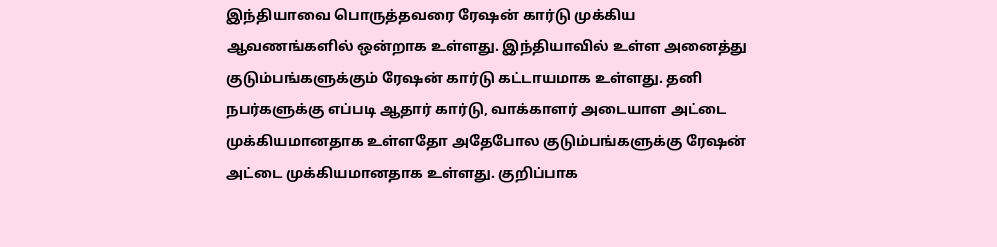இந்தியாவை பொருத்தவரை ரேஷன் கார்டு முக்கிய ஆவணங்களில் ஒன்றாக உள்ளது. இந்தியாவில் உள்ள அனைத்து குடும்பங்களுக்கும் ரேஷன் கார்டு கட்டாயமாக உள்ளது. தனி நபர்களுக்கு எப்படி ஆதார் கார்டு, வாக்காளர் அடையாள அட்டை முக்கியமானதாக உள்ளதோ அதேபோல குடும்பங்களுக்கு ரேஷன் அட்டை முக்கியமானதாக உள்ளது. குறிப்பாக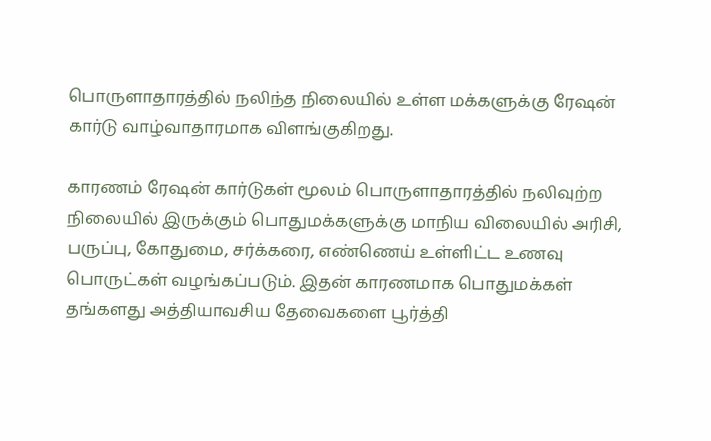பொருளாதாரத்தில் நலிந்த நிலையில் உள்ள மக்களுக்கு ரேஷன் கார்டு வாழ்வாதாரமாக விளங்குகிறது.

காரணம் ரேஷன் கார்டுகள் மூலம் பொருளாதாரத்தில் நலிவுற்ற நிலையில் இருக்கும் பொதுமக்களுக்கு மாநிய விலையில் அரிசி, பருப்பு, கோதுமை, சர்க்கரை, எண்ணெய் உள்ளிட்ட உணவு பொருட்கள் வழங்கப்படும். இதன் காரணமாக பொதுமக்கள் தங்களது அத்தியாவசிய தேவைகளை பூர்த்தி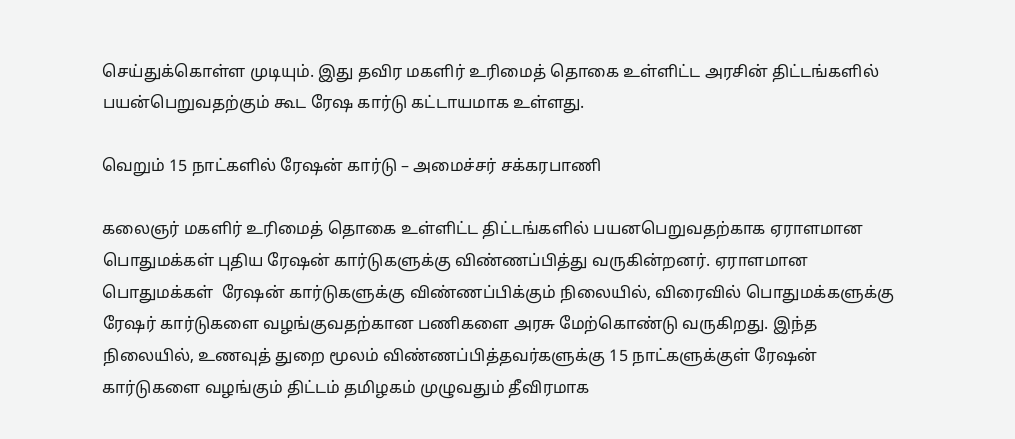செய்துக்கொள்ள முடியும். இது தவிர மகளிர் உரிமைத் தொகை உள்ளிட்ட அரசின் திட்டங்களில் பயன்பெறுவதற்கும் கூட ரேஷ கார்டு கட்டாயமாக உள்ளது.

வெறும் 15 நாட்களில் ரேஷன் கார்டு – அமைச்சர் சக்கரபாணி

கலைஞர் மகளிர் உரிமைத் தொகை உள்ளிட்ட திட்டங்களில் பயனபெறுவதற்காக ஏராளமான பொதுமக்கள் புதிய ரேஷன் கார்டுகளுக்கு விண்ணப்பித்து வருகின்றனர். ஏராளமான பொதுமக்கள்  ரேஷன் கார்டுகளுக்கு விண்ணப்பிக்கும் நிலையில், விரைவில் பொதுமக்களுக்கு ரேஷர் கார்டுகளை வழங்குவதற்கான பணிகளை அரசு மேற்கொண்டு வருகிறது. இந்த நிலையில், உணவுத் துறை மூலம் விண்ணப்பித்தவர்களுக்கு 15 நாட்களுக்குள் ரேஷன் கார்டுகளை வழங்கும் திட்டம் தமிழகம் முழுவதும் தீவிரமாக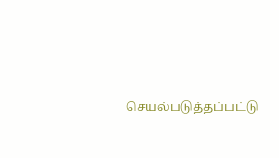செயல்படுத்தப்பட்டு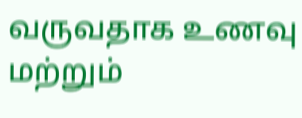வருவதாக உணவு மற்றும்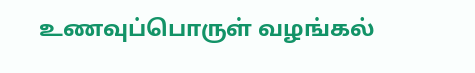உணவுப்பொருள் வழங்கல்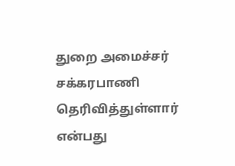துறை அமைச்சர் சக்கரபாணி தெரிவித்துள்ளார் என்பது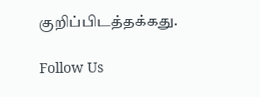குறிப்பிடத்தக்கது.

Follow Us